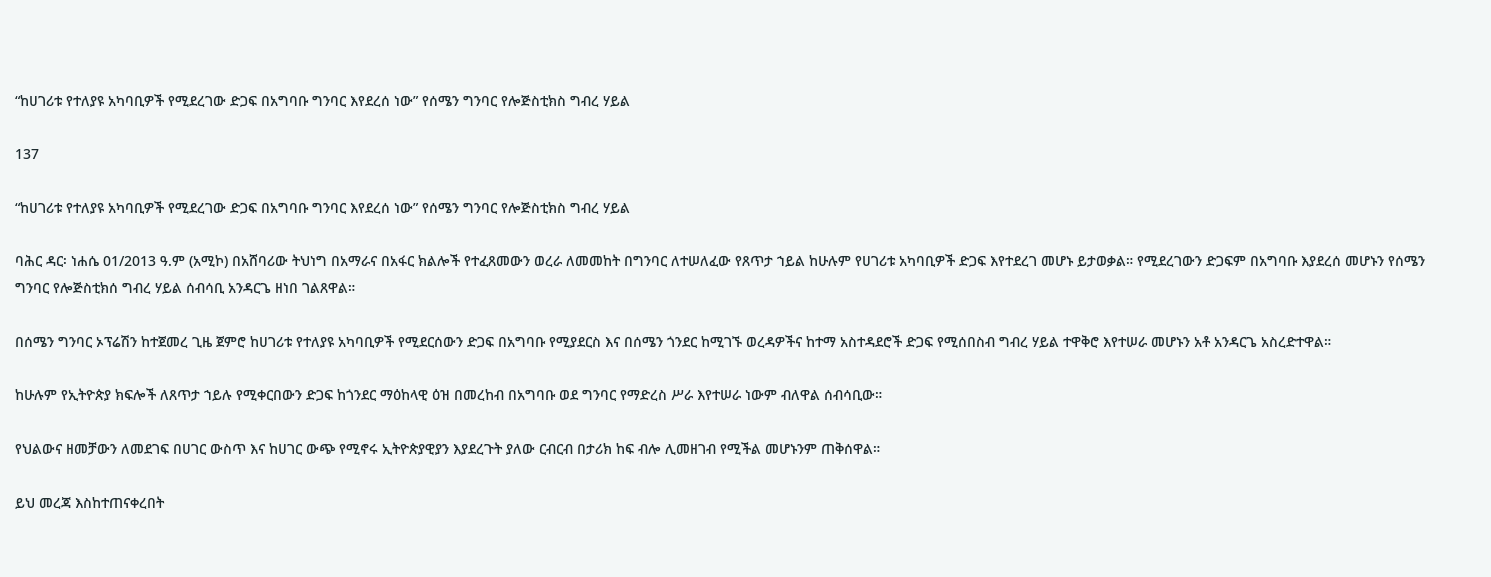“ከሀገሪቱ የተለያዩ አካባቢዎች የሚደረገው ድጋፍ በአግባቡ ግንባር እየደረሰ ነው” የሰሜን ግንባር የሎጅስቲክስ ግብረ ሃይል

137

“ከሀገሪቱ የተለያዩ አካባቢዎች የሚደረገው ድጋፍ በአግባቡ ግንባር እየደረሰ ነው” የሰሜን ግንባር የሎጅስቲክስ ግብረ ሃይል

ባሕር ዳር፡ ነሐሴ 01/2013 ዓ.ም (አሚኮ) በአሸባሪው ትህነግ በአማራና በአፋር ክልሎች የተፈጸመውን ወረራ ለመመከት በግንባር ለተሠለፈው የጸጥታ ኀይል ከሁሉም የሀገሪቱ አካባቢዎች ድጋፍ እየተደረገ መሆኑ ይታወቃል። የሚደረገውን ድጋፍም በአግባቡ እያደረሰ መሆኑን የሰሜን ግንባር የሎጅስቲክሰ ግብረ ሃይል ሰብሳቢ አንዳርጌ ዘነበ ገልጸዋል።

በሰሜን ግንባር ኦፕሬሽን ከተጀመረ ጊዜ ጀምሮ ከሀገሪቱ የተለያዩ አካባቢዎች የሚደርሰውን ድጋፍ በአግባቡ የሚያደርስ እና በሰሜን ጎንደር ከሚገኙ ወረዳዎችና ከተማ አስተዳደሮች ድጋፍ የሚሰበስብ ግብረ ሃይል ተዋቅሮ እየተሠራ መሆኑን አቶ አንዳርጌ አስረድተዋል።

ከሁሉም የኢትዮጵያ ክፍሎች ለጸጥታ ኀይሉ የሚቀርበውን ድጋፍ ከጎንደር ማዕከላዊ ዕዝ በመረከብ በአግባቡ ወደ ግንባር የማድረስ ሥራ እየተሠራ ነውም ብለዋል ሰብሳቢው።

የህልውና ዘመቻውን ለመደገፍ በሀገር ውስጥ እና ከሀገር ውጭ የሚኖሩ ኢትዮጵያዊያን እያደረጉት ያለው ርብርብ በታሪክ ከፍ ብሎ ሊመዘገብ የሚችል መሆኑንም ጠቅሰዋል።

ይህ መረጃ እስከተጠናቀረበት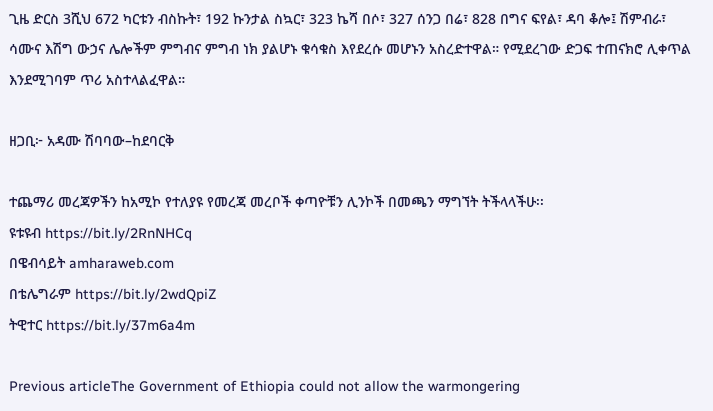ጊዜ ድርስ 3ሺህ 672 ካርቱን ብስኩት፣ 192 ኩንታል ስኳር፣ 323 ኬሻ በሶ፣ 327 ሰንጋ በሬ፣ 828 በግና ፍየል፣ ዳባ ቆሎ፤ ሽምብራ፣ ሳሙና እሽግ ውኃና ሌሎችም ምግብና ምግብ ነክ ያልሆኑ ቁሳቁስ እየደረሱ መሆኑን አስረድተዋል። የሚደረገው ድጋፍ ተጠናክሮ ሊቀጥል እንደሚገባም ጥሪ አስተላልፈዋል።

ዘጋቢ፦ አዳሙ ሽባባው–ከደባርቅ

ተጨማሪ መረጃዎችን ከአሚኮ የተለያዩ የመረጃ መረቦች ቀጣዮቹን ሊንኮች በመጫን ማግኘት ትችላላችሁ፡፡
ዩቱዩብ https://bit.ly/2RnNHCq
በዌብሳይት amharaweb.com
በቴሌግራም https://bit.ly/2wdQpiZ
ትዊተር https://bit.ly/37m6a4m

Previous articleThe Government of Ethiopia could not allow the warmongering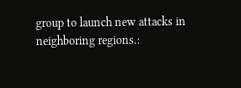group to launch new attacks in neighboring regions.: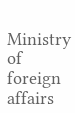Ministry of foreign affairs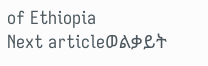of Ethiopia
Next articleወልቃይት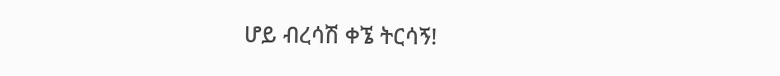ሆይ ብረሳሽ ቀኜ ትርሳኝ!